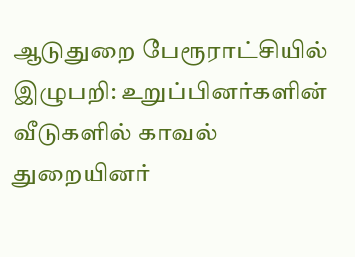ஆடுதுறை பேரூராட்சியில் இழுபறி: உறுப்பினர்களின் வீடுகளில் காவல் துறையினர்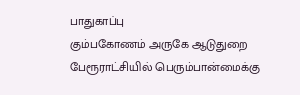பாதுகாப்பு
கும்பகோணம் அருகே ஆடுதுறை பேரூராட்சியில் பெரும்பான்மைக்கு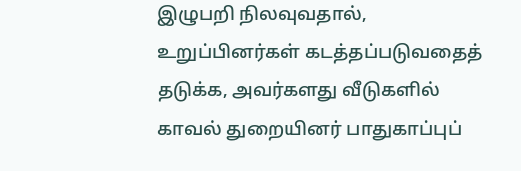இழுபறி நிலவுவதால், உறுப்பினர்கள் கடத்தப்படுவதைத் தடுக்க, அவர்களது வீடுகளில் காவல் துறையினர் பாதுகாப்புப்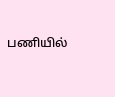பணியில்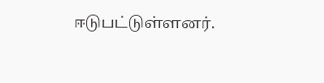ஈடுபட்டுள்ளனர்.